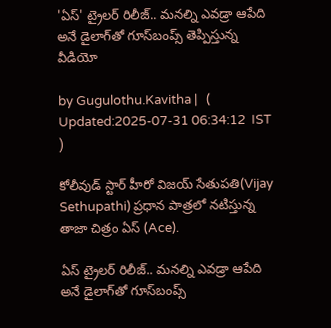'ఏస్' ట్రైలర్ రిలీజ్.. మనల్ని ఎవడ్రా ఆపేది అనే డైలాగ్‌‌తో గూస్‌బంప్స్ తెప్పిస్తున్న వీడియో

by Gugulothu.Kavitha |   (  Updated:2025-07-31 06:34:12  IST  )

కోలీవుడ్ స్టార్ హీరో విజయ్ సేతుపతి(Vijay Sethupathi) ప్ర‌ధాన పాత్ర‌లో న‌టిస్తున్న తాజా చిత్రం ఏస్ (Ace).

ఏస్ ట్రైలర్ రిలీజ్.. మనల్ని ఎవడ్రా ఆపేది అనే డైలాగ్‌‌తో గూస్‌బంప్స్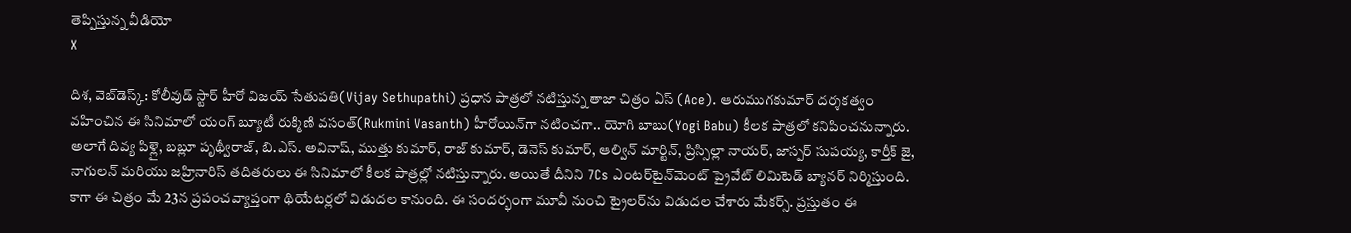తెప్పిస్తున్న వీడియో
X

దిశ, వెబ్‌డెస్క్: కోలీవుడ్ స్టార్ హీరో విజయ్ సేతుపతి(Vijay Sethupathi) ప్ర‌ధాన పాత్ర‌లో న‌టిస్తున్న తాజా చిత్రం ఏస్ (Ace). ఆరుముగకుమార్ దర్శకత్వం వహించిన ఈ సినిమాలో యంగ్ బ్యూటీ రుక్మిణి వసంత్(Rukmini Vasanth) హీరోయిన్‌గా నటించగా.. యోగి బాబు(Yogi Babu) కీలక పాత్రలో కనిపించనున్నారు. అలాగే దివ్య పిళ్లై, బబ్లూ పృథ్వీరాజ్, బి.ఎస్. అవినాష్, ముత్తు కుమార్, రాజ్ కుమార్, డెనెస్ కుమార్, ఆల్విన్ మార్టిన్, ప్రిస్సిల్లా నాయర్, జాస్పర్ సుపయ్య, కార్తీక్ జై, నాగులన్ మరియు జహ్రినారిస్ త‌దిత‌రులు ఈ సినిమాలో కీల‌క పాత్రల్లో న‌టిస్తున్నారు. అయితే దీనిని 7Cs ఎంటర్‌టైన్‌మెంట్ ప్రైవేట్ లిమిటెడ్ బ్యానర్ నిర్మిస్తుంది. కాగా ఈ చిత్రం మే 23న ప్రపంచవ్యాప్తంగా థియేటర్లలో విడుదల కానుంది. ఈ సంద‌ర్భంగా మూవీ నుంచి ట్రైల‌ర్‌ను విడుద‌ల చేశారు మేక‌ర్స్. ప్రస్తుతం ఈ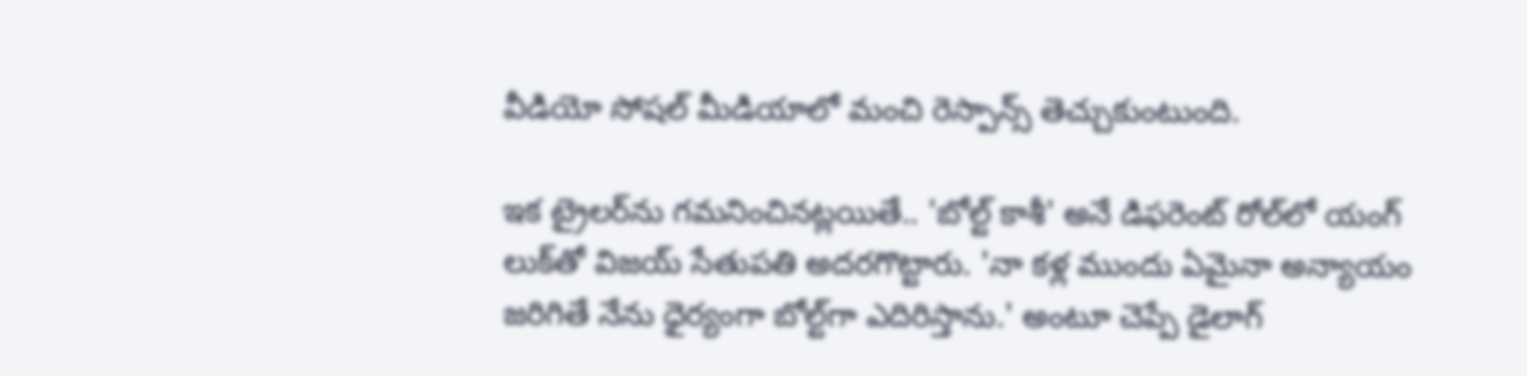వీడియో సోషల్ మీడియాలో మంచి రెస్పాన్స్ తెచ్చుకుంటుంది.

ఇక ట్రైలర్‌ను గమనించినట్లయితే.. 'బోల్ట్ కాశీ' అనే డిఫరెంట్ రోల్‌లో యంగ్ లుక్‌తో విజయ్ సేతుపతి అదరగొట్టారు. 'నా కళ్ల ముందు ఏమైనా అన్యాయం జరిగితే నేను ధైర్యంగా బోల్ట్‌గా ఎదిరిస్తాను.' అంటూ చెప్పే డైలాగ్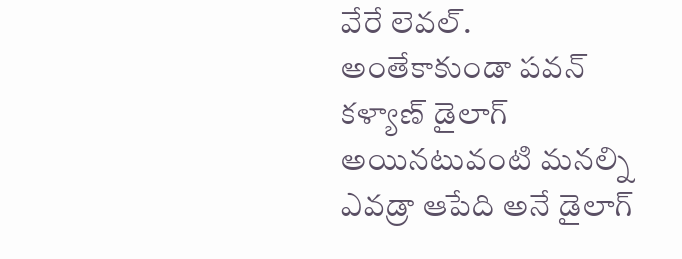వేరే లెవల్. అంతేకాకుండా పవన్ కళ్యాణ్ డైలాగ్ అయినటువంటి మనల్ని ఎవడ్రా ఆపేది అనే డైలాగ్‌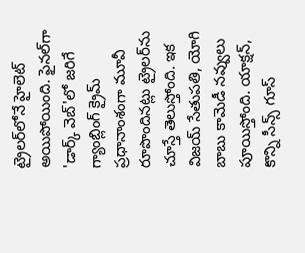ట్రైలర్‌లోనే హైలెట్ అయిపోయింది. ఫైనల్‌గా 'డార్క్ వెబ్'లో జరిగే గ్యాంబ్లింగ్ క్రైమ్ ప్రధానాంశంగా మూవీ రూపొందినట్లు ట్రైలర్‌ను చూస్తే తెలుస్తోంది. ఇక విజయ్ సేతుపతి, యోగి బాబు కామెడీ నవ్వులు పూయిస్తోంది. యాక్షన్, కొన్ని సీన్స్ గూస్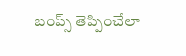బంప్స్ తెప్పించేలా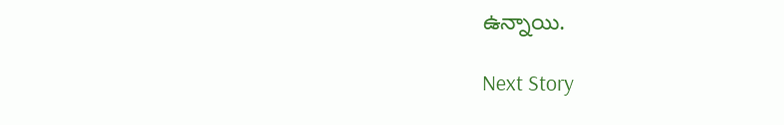ఉన్నాయి.

Next Story